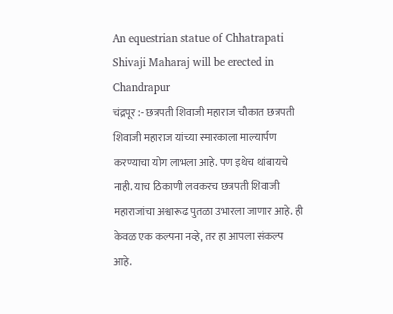An equestrian statue of Chhatrapati Shivaji Maharaj will be erected in Chandrapur
चंद्रपूर :- छत्रपती शिवाजी महाराज चौकात छत्रपती शिवाजी महाराज यांच्या स्मारकाला माल्यार्पण करण्याचा योग लाभला आहे. पण इथेच थांबायचे नाही. याच ठिकाणी लवकरच छत्रपती शिवाजी महाराजांचा अश्वारूढ पुतळा उभारला जाणार आहे. ही केवळ एक कल्पना नव्हे, तर हा आपला संकल्प आहे.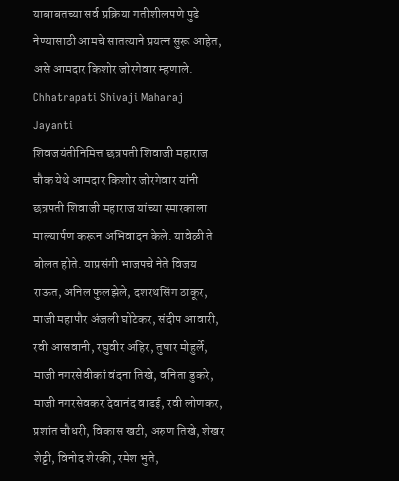याबाबतच्या सर्व प्रक्रिया गतीशीलपणे पुढे नेण्यासाठी आमचे सातत्याने प्रयत्न सुरू आहेत, असे आमदार किशोर जोरगेवार म्हणाले. Chhatrapati Shivaji Maharaj Jayanti
शिवजयंतीनिमित्त छत्रपती शिवाजी महाराज चौक येथे आमदार किशोर जोरगेवार यांनी छत्रपती शिवाजी महाराज यांच्या स्मारकाला माल्यार्पण करून अभिवादन केले. यावेळी ते बोलत होते. याप्रसंगी भाजपचे नेते विजय राऊत, अनिल फुलझेले, दशरथसिंग ठाकूर, माजी महापौर अंजली घोटेकर, संदीप आवारी, रवी आसवानी, रघुवीर अहिर, तुषार मोहुर्ले, माजी नगरसेवीकां वंदना तिखे, वनिता डुकरे, माजी नगरसेवकर देवानंद वाढई, रवी लोणकर, प्रशांत चौधरी, विकास खटी, अरुण तिखे, शेखर शेट्टी, विनोद शेरकी, रमेश भुते,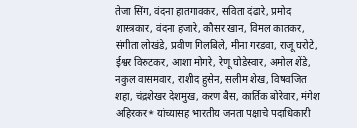तेजा सिंग, वंदना हातगावकर, सविता दंढारे, प्रमोद शास्त्रकार, वंदना हजारे, कौसर खान, विमल कातकर, संगीता लोखंडे, प्रवीण गिलबिले, मीना गरडवा, राजू घरोटे, ईश्वर विरुटकर, आशा मोगरे, रेणू घोडेस्वार, अमोल शेंडे, नकुल वासमवार, राशीद हुसेन, सलीम शेख, विषवजित शहा, चंद्रशेखर देशमुख, करण बैस, कार्तिक बोरेवार, मंगेश अहिरकर* यांच्यासह भारतीय जनता पक्षाचे पदाधिकारी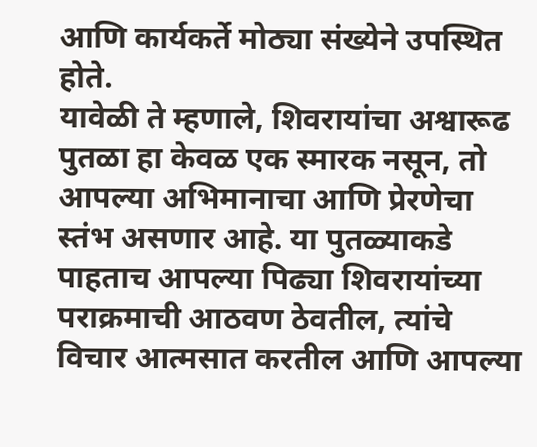आणि कार्यकर्ते मोठ्या संख्येने उपस्थित होते.
यावेळी ते म्हणाले, शिवरायांचा अश्वारूढ पुतळा हा केवळ एक स्मारक नसून, तो आपल्या अभिमानाचा आणि प्रेरणेचा स्तंभ असणार आहे. या पुतळ्याकडे पाहताच आपल्या पिढ्या शिवरायांच्या पराक्रमाची आठवण ठेवतील, त्यांचे विचार आत्मसात करतील आणि आपल्या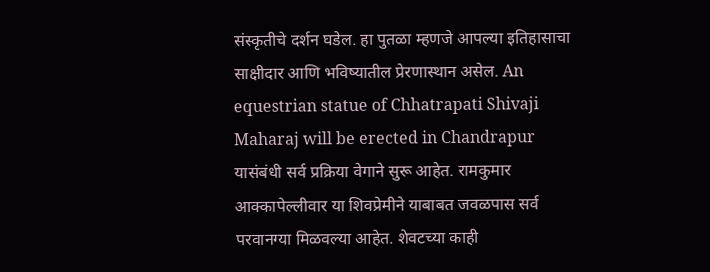संस्कृतीचे दर्शन घडेल. हा पुतळा म्हणजे आपल्या इतिहासाचा साक्षीदार आणि भविष्यातील प्रेरणास्थान असेल. An equestrian statue of Chhatrapati Shivaji Maharaj will be erected in Chandrapur
यासंबंधी सर्व प्रक्रिया वेगाने सुरू आहेत. रामकुमार आक्कापेल्लीवार या शिवप्रेमीने याबाबत जवळपास सर्व परवानग्या मिळवल्या आहेत. शेवटच्या काही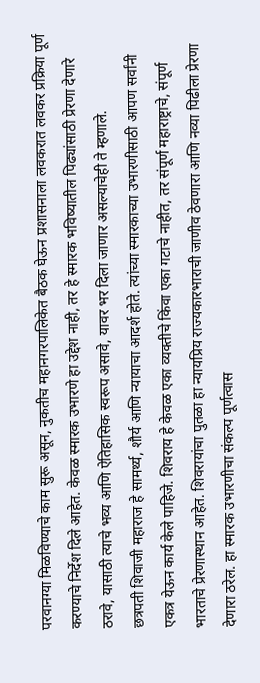परवानग्या मिळविण्याचे काम सुरू असून, नुकतीच महानगरपालिकेत बैठक घेऊन प्रशासनाला लवकरात लवकर प्रक्रिया पूर्ण करण्याचे निर्देश दिले आहेत. केवळ स्मारक उभारणे हा उद्देश नाही, तर हे स्मारक भविष्यातील पिढ्यांसाठी प्रेरणा देणारे ठरावे, यासाठी त्याचे भव्य आणि ऐतिहासिक स्वरूप असावे, यावर भर दिला जाणार असल्याचेही ते म्हणाले.
छत्रपती शिवाजी महाराज हे सामर्थ्य, शौर्य आणि न्यायाचा आदर्श होते. त्यांच्या स्मारकाच्या उभारणीसाठी आपण सर्वांनी एकत्र येऊन कार्य केले पाहिजे. शिवराय हे केवळ एका व्यक्तीचे किंवा एका गटाचे नाहीत, तर संपूर्ण महाराष्ट्राचे, संपूर्ण भारताचे प्रेरणास्थान आहेत. शिवरायांचा पुतळा हा न्यायप्रिय राज्यकारभाराची जाणीव ठेवणारा आणि नव्या पिढीला प्रेरणा देणारा ठरेल. हा स्मारक उभारणीचा संकल्प पूर्णत्वास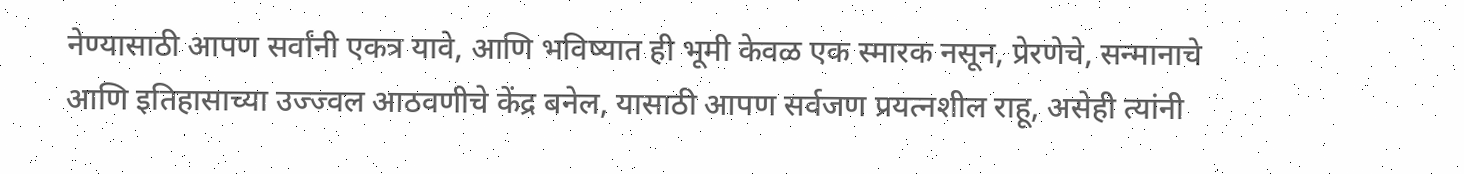नेण्यासाठी आपण सर्वांनी एकत्र यावे, आणि भविष्यात ही भूमी केवळ एक स्मारक नसून, प्रेरणेचे, सन्मानाचे आणि इतिहासाच्या उज्ज्वल आठवणीचे केंद्र बनेल, यासाठी आपण सर्वजण प्रयत्नशील राहू, असेही त्यांनी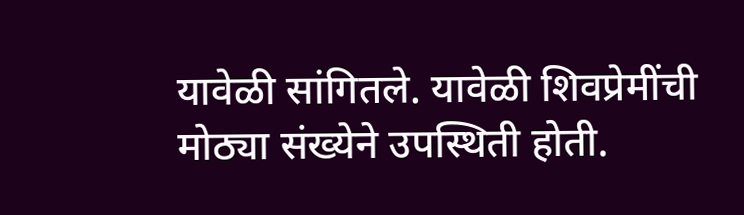यावेळी सांगितले. यावेळी शिवप्रेमींची मोठ्या संख्येने उपस्थिती होती.